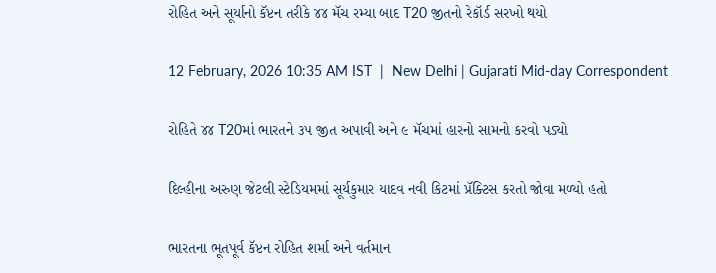રોહિત અને સૂર્યાનો કૅપ્ટન તરીકે ૪૪ મૅચ રમ્યા બાદ T20 જીતનો રેકૉર્ડ સરખો થયો

12 February, 2026 10:35 AM IST  |  New Delhi | Gujarati Mid-day Correspondent

રોહિતે ૪૪ T20માં ભારતને ૩૫ જીત અપાવી અને ૯ મૅચમાં હારનો સામનો કરવો પડ્યો

દિલ્હીના અરુણ જેટલી સ્ટેડિયમમાં સૂર્યકુમાર યાદવ નવી કિટમાં પ્રૅક્ટિસ કરતો જોવા મળ્યો હતો

ભારતના ભૂતપૂર્વ કૅપ્ટન રોહિત શર્મા અને વર્તમાન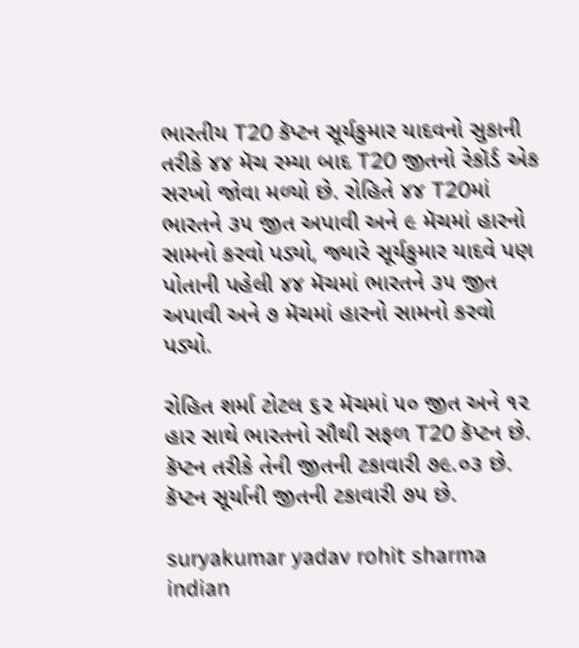ભારતીય T20 કૅપ્ટન સૂર્યકુમાર યાદવનો સુકાની તરીકે ૪૪ મૅચ રમ્યા બાદ T20 જીતનો રેકૉર્ડ એક સરખો જોવા મળ્યો છે. રોહિતે ૪૪ T20માં ભારતને ૩૫ જીત અપાવી અને ૯ મૅચમાં હારનો સામનો કરવો પડ્યો, જ્યારે સૂર્યકુમાર યાદવે પણ પોતાની પહેલી ૪૪ મૅચમાં ભારતને ૩૫ જીત અપાવી અને ૭ મૅચમાં હારનો સામનો કરવો પડ્યો.

રોહિત શર્મા ટોટલ ૬૨ મૅચમાં ૫૦ જીત અને ૧૨ હાર સાથે ભારતનો સૌથી સફળ T20 કૅપ્ટન છે. કૅપ્ટન તરીકે તેની જીતની ટકાવારી ૭૯.૦૩ છે. કૅપ્ટન સૂર્યાની જીતની ટકાવારી ૭૫ છે.

suryakumar yadav rohit sharma indian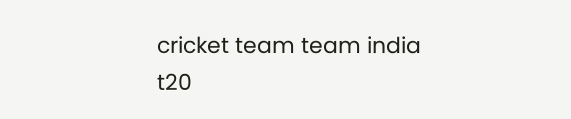cricket team team india t20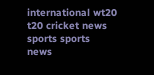international wt20 t20 cricket news sports sports news